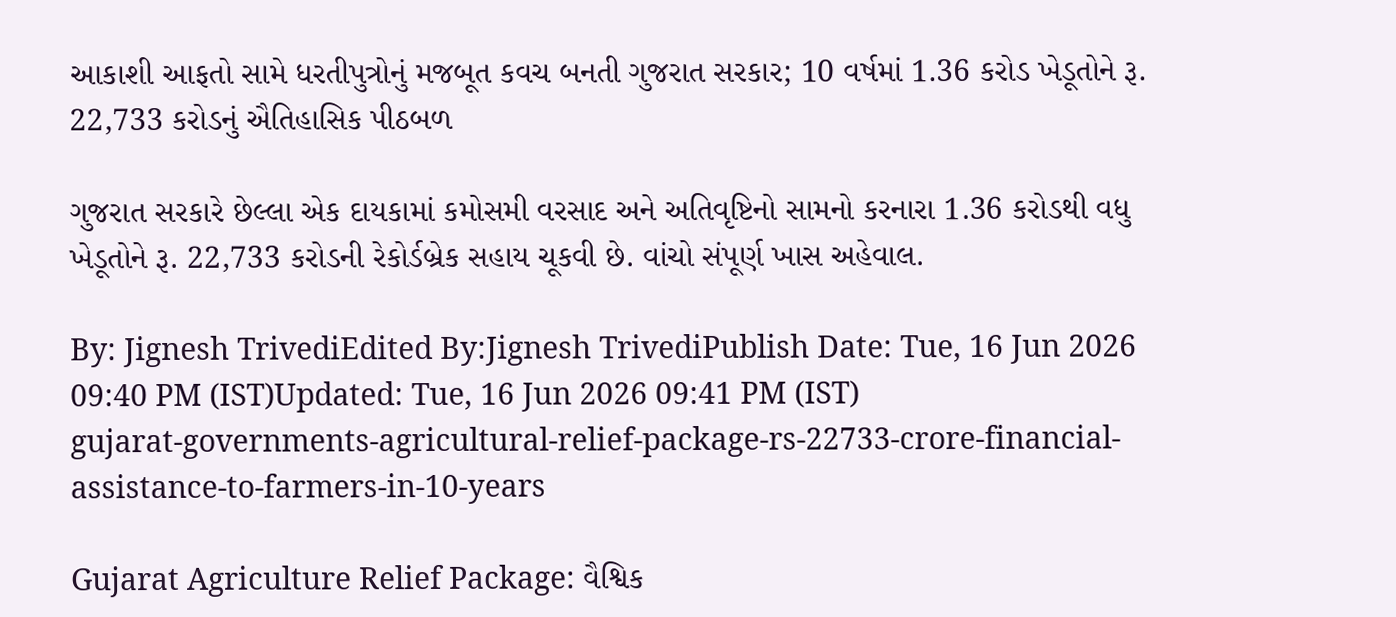આકાશી આફતો સામે ધરતીપુત્રોનું મજબૂત કવચ બનતી ગુજરાત સરકાર; 10 વર્ષમાં 1.36 કરોડ ખેડૂતોને રૂ. 22,733 કરોડનું ઐતિહાસિક પીઠબળ

ગુજરાત સરકારે છેલ્લા એક દાયકામાં કમોસમી વરસાદ અને અતિવૃષ્ટિનો સામનો કરનારા 1.36 કરોડથી વધુ ખેડૂતોને રૂ. 22,733 કરોડની રેકોર્ડબ્રેક સહાય ચૂકવી છે. વાંચો સંપૂર્ણ ખાસ અહેવાલ.

By: Jignesh TrivediEdited By:Jignesh TrivediPublish Date: Tue, 16 Jun 2026 09:40 PM (IST)Updated: Tue, 16 Jun 2026 09:41 PM (IST)
gujarat-governments-agricultural-relief-package-rs-22733-crore-financial-assistance-to-farmers-in-10-years

Gujarat Agriculture Relief Package: વૈશ્વિક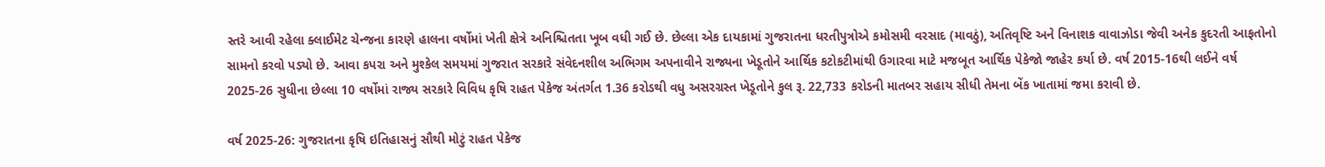સ્તરે આવી રહેલા ક્લાઈમેટ ચેન્જના કારણે હાલના વર્ષોમાં ખેતી ક્ષેત્રે અનિશ્ચિતતા ખૂબ વધી ગઈ છે. છેલ્લા એક દાયકામાં ગુજરાતના ધરતીપુત્રોએ કમોસમી વરસાદ (માવઠું), અતિવૃષ્ટિ અને વિનાશક વાવાઝોડા જેવી અનેક કુદરતી આફતોનો સામનો કરવો પડ્યો છે. આવા કપરા અને મુશ્કેલ સમયમાં ગુજરાત સરકારે સંવેદનશીલ અભિગમ અપનાવીને રાજ્યના ખેડૂતોને આર્થિક કટોકટીમાંથી ઉગારવા માટે મજબૂત આર્થિક પેકેજો જાહેર કર્યા છે. વર્ષ 2015-16થી લઈને વર્ષ 2025-26 સુધીના છેલ્લા 10 વર્ષોમાં રાજ્ય સરકારે વિવિધ કૃષિ રાહત પેકેજ અંતર્ગત 1.36 કરોડથી વધુ અસરગ્રસ્ત ખેડૂતોને કુલ રૂ. 22,733 કરોડની માતબર સહાય સીધી તેમના બેંક ખાતામાં જમા કરાવી છે.

વર્ષ 2025-26: ગુજરાતના કૃષિ ઇતિહાસનું સૌથી મોટું રાહત પેકેજ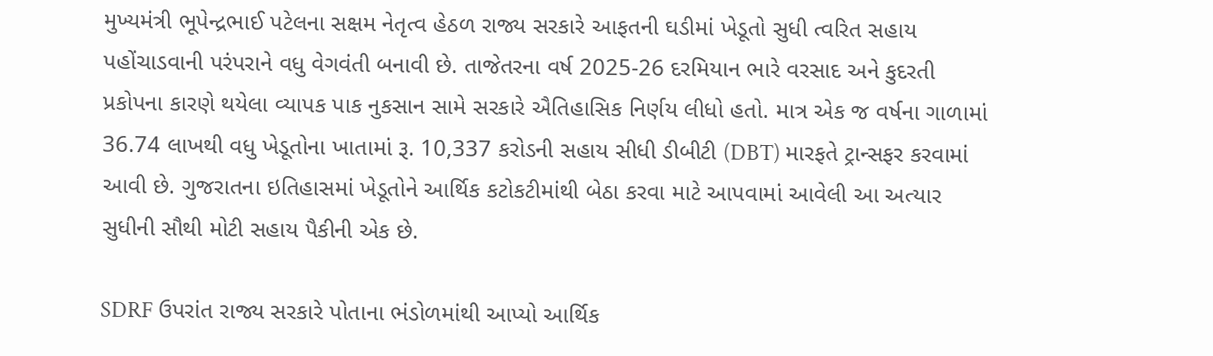મુખ્યમંત્રી ભૂપેન્દ્રભાઈ પટેલના સક્ષમ નેતૃત્વ હેઠળ રાજ્ય સરકારે આફતની ઘડીમાં ખેડૂતો સુધી ત્વરિત સહાય પહોંચાડવાની પરંપરાને વધુ વેગવંતી બનાવી છે. તાજેતરના વર્ષ 2025-26 દરમિયાન ભારે વરસાદ અને કુદરતી પ્રકોપના કારણે થયેલા વ્યાપક પાક નુકસાન સામે સરકારે ઐતિહાસિક નિર્ણય લીધો હતો. માત્ર એક જ વર્ષના ગાળામાં 36.74 લાખથી વધુ ખેડૂતોના ખાતામાં રૂ. 10,337 કરોડની સહાય સીધી ડીબીટી (DBT) મારફતે ટ્રાન્સફર કરવામાં આવી છે. ગુજરાતના ઇતિહાસમાં ખેડૂતોને આર્થિક કટોકટીમાંથી બેઠા કરવા માટે આપવામાં આવેલી આ અત્યાર સુધીની સૌથી મોટી સહાય પૈકીની એક છે.

SDRF ઉપરાંત રાજ્ય સરકારે પોતાના ભંડોળમાંથી આપ્યો આર્થિક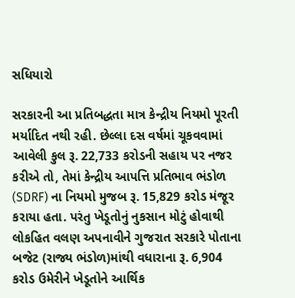સધિયારો

સરકારની આ પ્રતિબદ્ધતા માત્ર કેન્દ્રીય નિયમો પૂરતી મર્યાદિત નથી રહી. છેલ્લા દસ વર્ષમાં ચૂકવવામાં આવેલી કુલ રૂ. 22,733 કરોડની સહાય પર નજર કરીએ તો, તેમાં કેન્દ્રીય આપત્તિ પ્રતિભાવ ભંડોળ (SDRF) ના નિયમો મુજબ રૂ. 15,829 કરોડ મંજૂર કરાયા હતા. પરંતુ ખેડૂતોનું નુકસાન મોટું હોવાથી લોકહિત વલણ અપનાવીને ગુજરાત સરકારે પોતાના બજેટ (રાજ્ય ભંડોળ)માંથી વધારાના રૂ. 6,904 કરોડ ઉમેરીને ખેડૂતોને આર્થિક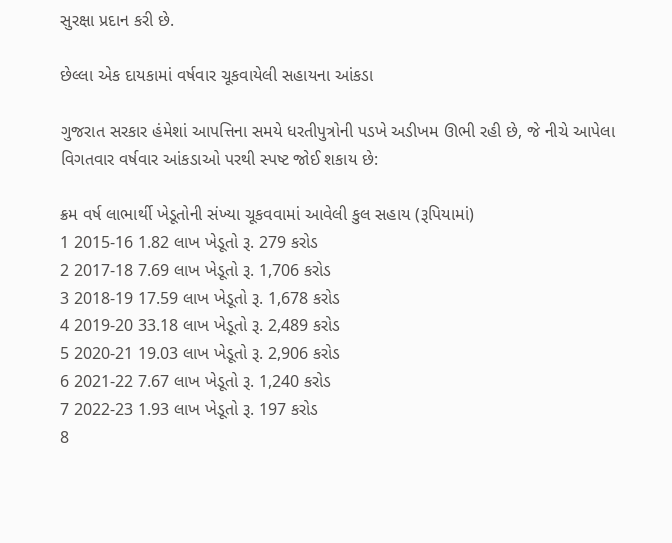સુરક્ષા પ્રદાન કરી છે.

છેલ્લા એક દાયકામાં વર્ષવાર ચૂકવાયેલી સહાયના આંકડા

ગુજરાત સરકાર હંમેશાં આપત્તિના સમયે ધરતીપુત્રોની પડખે અડીખમ ઊભી રહી છે, જે નીચે આપેલા વિગતવાર વર્ષવાર આંકડાઓ પરથી સ્પષ્ટ જોઈ શકાય છે:

ક્રમ વર્ષ લાભાર્થી ખેડૂતોની સંખ્યા ચૂકવવામાં આવેલી કુલ સહાય (રૂપિયામાં)
1 2015-16 1.82 લાખ ખેડૂતો રૂ. 279 કરોડ
2 2017-18 7.69 લાખ ખેડૂતો રૂ. 1,706 કરોડ
3 2018-19 17.59 લાખ ખેડૂતો રૂ. 1,678 કરોડ
4 2019-20 33.18 લાખ ખેડૂતો રૂ. 2,489 કરોડ
5 2020-21 19.03 લાખ ખેડૂતો રૂ. 2,906 કરોડ
6 2021-22 7.67 લાખ ખેડૂતો રૂ. 1,240 કરોડ
7 2022-23 1.93 લાખ ખેડૂતો રૂ. 197 કરોડ
8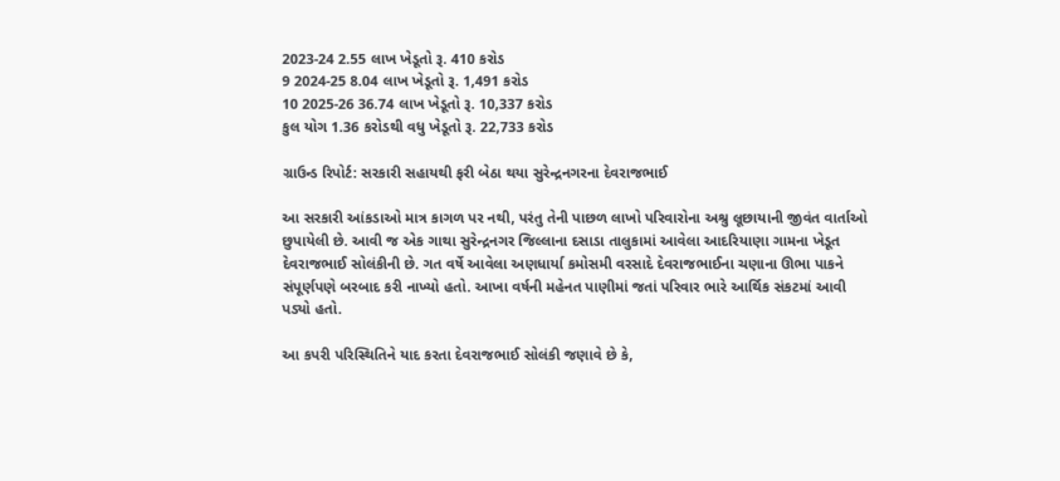2023-24 2.55 લાખ ખેડૂતો રૂ. 410 કરોડ
9 2024-25 8.04 લાખ ખેડૂતો રૂ. 1,491 કરોડ
10 2025-26 36.74 લાખ ખેડૂતો રૂ. 10,337 કરોડ
કુલ યોગ 1.36 કરોડથી વધુ ખેડૂતો રૂ. 22,733 કરોડ

ગ્રાઉન્ડ રિપોર્ટ: સરકારી સહાયથી ફરી બેઠા થયા સુરેન્દ્રનગરના દેવરાજભાઈ

આ સરકારી આંકડાઓ માત્ર કાગળ પર નથી, પરંતુ તેની પાછળ લાખો પરિવારોના અશ્રુ લૂછાયાની જીવંત વાર્તાઓ છુપાયેલી છે. આવી જ એક ગાથા સુરેન્દ્રનગર જિલ્લાના દસાડા તાલુકામાં આવેલા આદરિયાણા ગામના ખેડૂત દેવરાજભાઈ સોલંકીની છે. ગત વર્ષે આવેલા અણધાર્યા કમોસમી વરસાદે દેવરાજભાઈના ચણાના ઊભા પાકને સંપૂર્ણપણે બરબાદ કરી નાખ્યો હતો. આખા વર્ષની મહેનત પાણીમાં જતાં પરિવાર ભારે આર્થિક સંકટમાં આવી પડ્યો હતો.

આ કપરી પરિસ્થિતિને યાદ કરતા દેવરાજભાઈ સોલંકી જણાવે છે કે,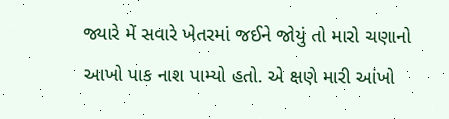જ્યારે મેં સવારે ખેતરમાં જઈને જોયું તો મારો ચણાનો આખો પાક નાશ પામ્યો હતો. એ ક્ષણે મારી આંખો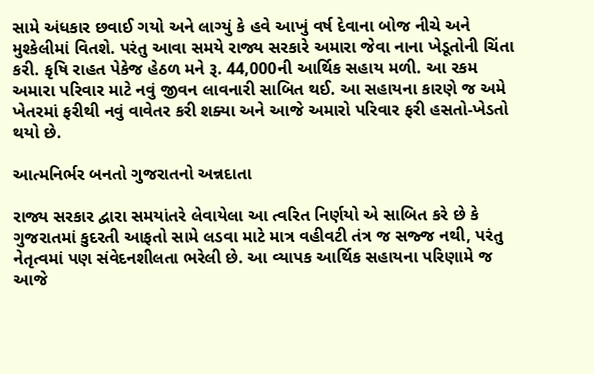સામે અંધકાર છવાઈ ગયો અને લાગ્યું કે હવે આખું વર્ષ દેવાના બોજ નીચે અને મુશ્કેલીમાં વિતશે. પરંતુ આવા સમયે રાજ્ય સરકારે અમારા જેવા નાના ખેડૂતોની ચિંતા કરી. કૃષિ રાહત પેકેજ હેઠળ મને રૂ. 44,000ની આર્થિક સહાય મળી. આ રકમ અમારા પરિવાર માટે નવું જીવન લાવનારી સાબિત થઈ. આ સહાયના કારણે જ અમે ખેતરમાં ફરીથી નવું વાવેતર કરી શક્યા અને આજે અમારો પરિવાર ફરી હસતો-ખેડતો થયો છે.

આત્મનિર્ભર બનતો ગુજરાતનો અન્નદાતા

રાજ્ય સરકાર દ્વારા સમયાંતરે લેવાયેલા આ ત્વરિત નિર્ણયો એ સાબિત કરે છે કે ગુજરાતમાં કુદરતી આફતો સામે લડવા માટે માત્ર વહીવટી તંત્ર જ સજ્જ નથી, પરંતુ નેતૃત્વમાં પણ સંવેદનશીલતા ભરેલી છે. આ વ્યાપક આર્થિક સહાયના પરિણામે જ આજે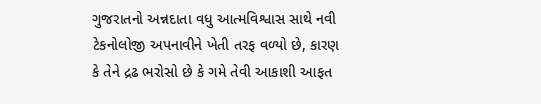ગુજરાતનો અન્નદાતા વધુ આત્મવિશ્વાસ સાથે નવી ટેકનોલોજી અપનાવીને ખેતી તરફ વળ્યો છે, કારણ કે તેને દ્રઢ ભરોસો છે કે ગમે તેવી આકાશી આફત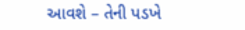આવશે – તેની પડખે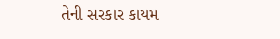તેની સરકાર કાયમ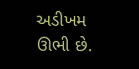અડીખમ ઊભી છે.